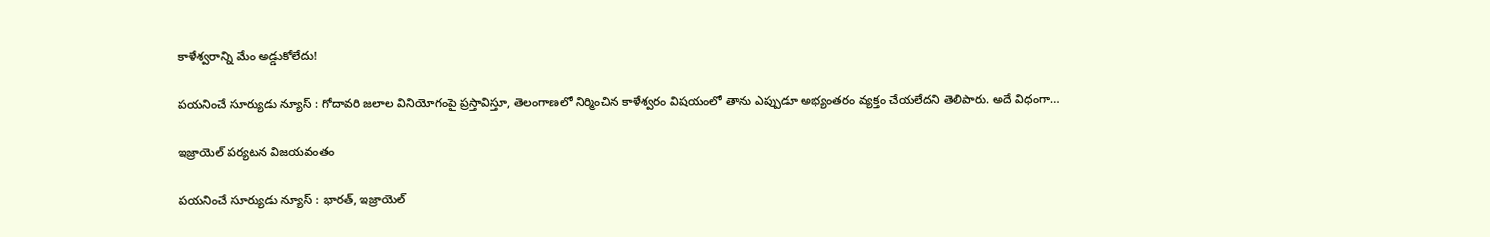కాళేశ్వరాన్ని మేం అడ్డుకోలేదు!

పయనించే సూర్యుడు న్యూస్ : గోదావరి జలాల వినియోగంపై ప్రస్తావిస్తూ, తెలంగాణలో నిర్మించిన కాళేశ్వరం విషయంలో తాను ఎప్పుడూ అభ్యంతరం వ్యక్తం చేయలేదని తెలిపారు. అదే విధంగా…

ఇజ్రాయెల్ పర్యటన విజయవంతం

పయనించే సూర్యుడు న్యూస్ : భారత్, ఇజ్రాయెల్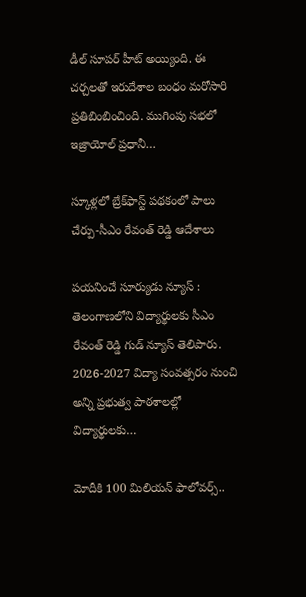డీల్ సూపర్ హీట్ అయ్యింది. ఈ చర్చలతో ఇరుదేశాల బంధం మరోసారి ప్రతిబింబించింది. ముగింపు సభలో ఇజ్రాయోల్ ప్రధానీ…

స్కూళ్లలో బ్రేక్‌ఫాస్ట్ పథకంలో పాలు చేర్పు-సీఎం రేవంత్ రెడ్డి ఆదేశాలు

పయనించే సూర్యుడు న్యూస్ : తెలంగాణలోని విద్యార్థులకు సీఎం రేవంత్ రెడ్డి గుడ్ న్యూస్ తెలిపారు. 2026-2027 విద్యా సంవ‌త్స‌రం నుంచి అన్ని ప్ర‌భుత్వ పాఠ‌శాల‌ల్లో విద్యార్థుల‌కు…

మోదీకి 100 మిలియన్ ఫాలోవర్స్..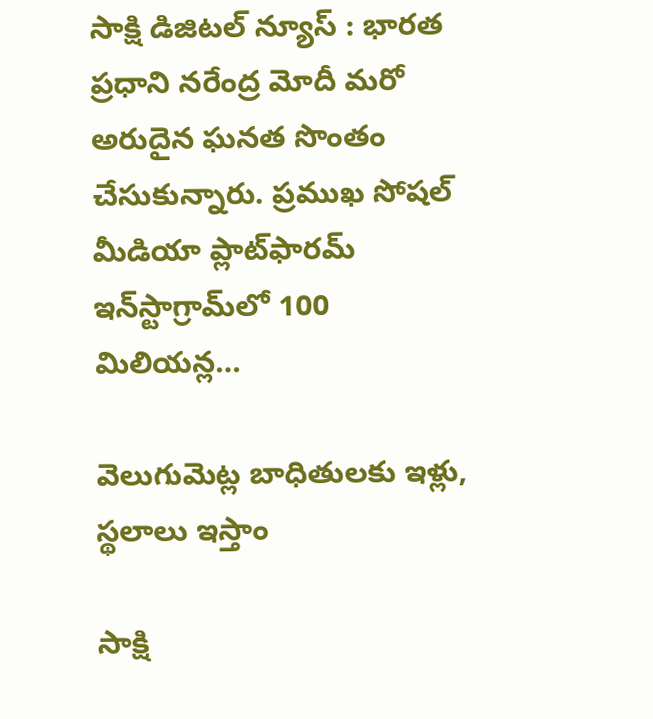సాక్షి డిజిటల్ న్యూస్ : భారత ప్రధాని నరేంద్ర మోదీ మరో అరుదైన ఘనత సొంతం చేసుకున్నారు. ప్రముఖ సోషల్ మీడియా ప్లాట్‌ఫారమ్ ఇన్‌స్టాగ్రామ్‌లో 100 మిలియన్ల…

వెలుగుమెట్ల బాధితులకు ఇళ్లు, స్థలాలు ఇస్తాం

సాక్షి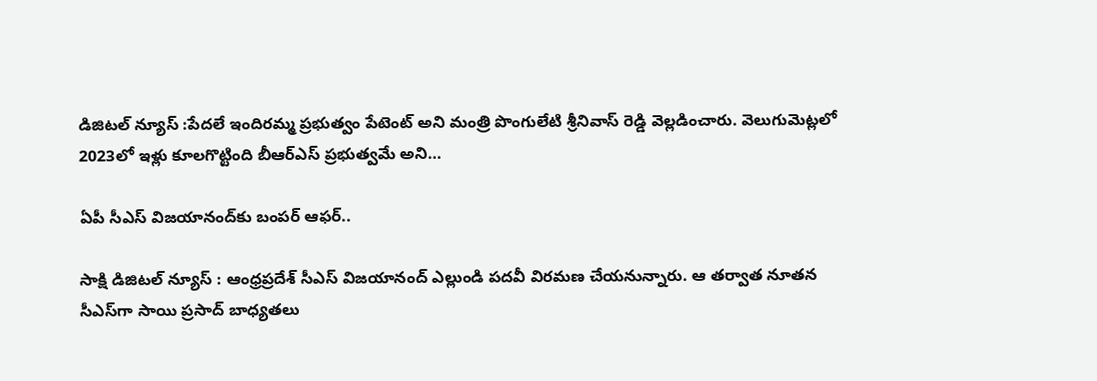డిజిటల్ న్యూస్ :పేద‌లే ఇందిర‌మ్మ ప్ర‌భుత్వం పేటెంట్‌ అని మంత్రి పొంగులేటి శ్రీనివాస్ రెడ్డి వెల్లడించారు. వెలుగుమెట్ల‌లో 2023లో ఇళ్లు కూల‌గొట్టింది బీఆర్ఎస్ ప్ర‌భుత్వ‌మే అని…

ఏపీ సీఎస్ విజయానంద్‌కు బంపర్ ఆఫర్..

సాక్షి డిజిటల్ న్యూస్ : ఆంధ్రప్రదేశ్ సీఎస్ విజయానంద్ ఎల్లుండి పదవీ విరమణ చేయనున్నారు. ఆ తర్వాత నూతన సీఎస్‌గా సాయి ప్రసాద్‌ బాధ్యతలు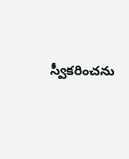స్వీకరించను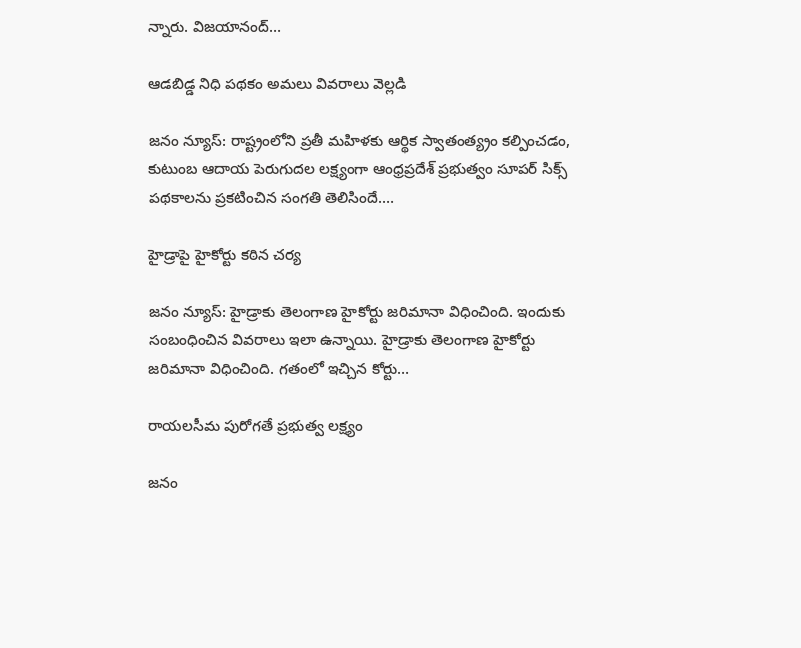న్నారు. విజయానంద్‌…

ఆడబిడ్డ నిధి పథకం అమలు వివరాలు వెల్లడి

జనం న్యూస్: రాష్ట్రంలోని ప్రతీ మహిళకు ఆర్థిక స్వాతంత్య్రం కల్పించడం, కుటుంబ ఆదాయ పెరుగుదల లక్ష్యంగా ఆంధ్రప్రదేశ్ ప్రభుత్వం సూపర్ సిక్స్ పథకాలను ప్రకటించిన సంగతి తెలిసిందే.…

హైడ్రాపై హైకోర్టు కఠిన చర్య

జనం న్యూస్: హైడ్రాకు తెలంగాణ హైకోర్టు జరిమానా విధించింది. ఇందుకు సంబంధించిన వివరాలు ఇలా ఉన్నాయి. హైడ్రాకు తెలంగాణ హైకోర్టు జరిమానా విధించింది. గతంలో ఇచ్చిన కోర్టు…

రాయలసీమ పురోగతే ప్రభుత్వ లక్ష్యం

జనం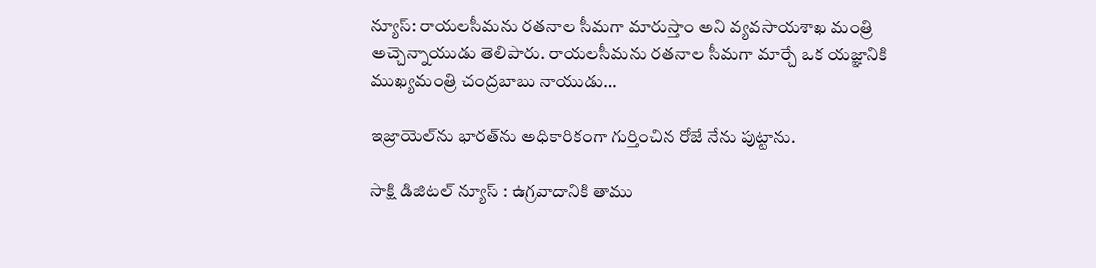న్యూస్: రాయలసీమను రతనాల సీమగా మారుస్తాం అని వ్యవసాయశాఖ మంత్రి అచ్చెన్నాయుడు తెలిపారు. రాయలసీమను రతనాల సీమగా మార్చే ఒక యజ్ఞానికి ముఖ్యమంత్రి చంద్రబాబు నాయుడు…

ఇజ్రాయెల్‌ను భారత్‌ను అధికారికంగా గుర్తించిన రోజే నేను పుట్టాను.

సాక్షి డిజిటల్ న్యూస్ : ఉగ్రవాదానికి తాము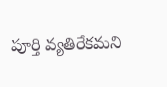పూర్తి వ్యతిరేకమని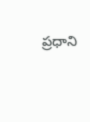ప్రధాని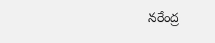నరేంద్ర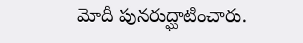మోదీ పునరుద్ఘాటించారు.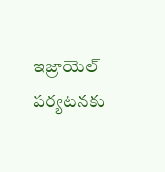ఇజ్రాయెల్‌ పర్యటనకు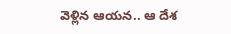వెళ్లిన ఆయన.. ఆ దేశ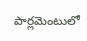పార్లమెంటులో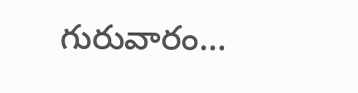గురువారం…